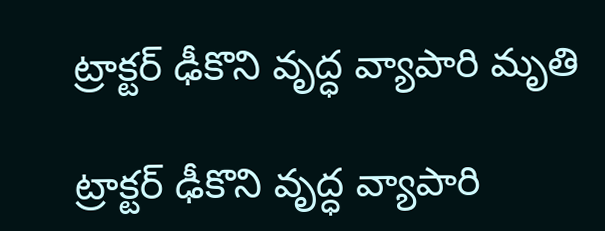ట్రాక్టర్ ఢీకొని వృద్ధ వ్యాపారి మృతి

ట్రాక్టర్ ఢీకొని వృద్ధ వ్యాపారి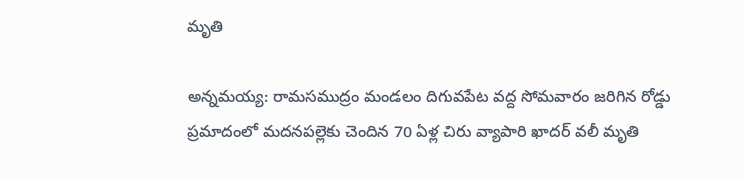మృతి

అన్నమయ్య: రామసముద్రం మండలం దిగువపేట వద్ద సోమవారం జరిగిన రోడ్డు ప్రమాదంలో మదనపల్లెకు చెందిన 70 ఏళ్ల చిరు వ్యాపారి ఖాదర్ వలీ మృతి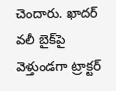చెందారు. ఖాదర్ వలీ బైక్‌పై వెళ్తుండగా ట్రాక్టర్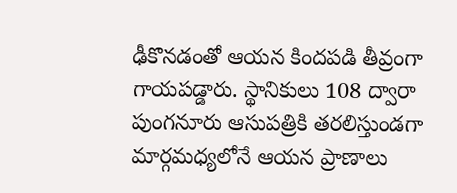ఢీకొనడంతో ఆయన కిందపడి తీవ్రంగా గాయపడ్డారు. స్థానికులు 108 ద్వారా పుంగనూరు ఆసుపత్రికి తరలిస్తుండగా మార్గమధ్యలోనే ఆయన ప్రాణాలు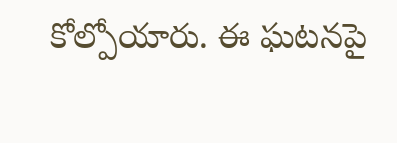కోల్పోయారు. ఈ ఘటనపై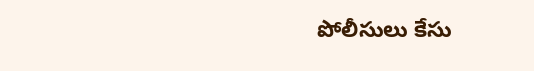పోలీసులు కేసు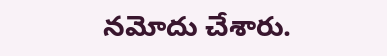నమోదు చేశారు.